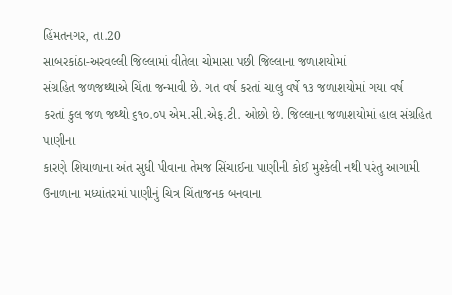હિંમતનગર, તા.20
સાબરકાંઠા-અરવલ્લી જિલ્લામાં વીતેલા ચોમાસા પછી જિલ્લાના જળાશયોમાં
સંગ્રહિત જળજથ્થાએ ચિંતા જન્માવી છે. ગત વર્ષ કરતાં ચાલુ વર્ષે ૧૩ જળાશયોમાં ગયા વર્ષ
કરતાં કુલ જળ જથ્થો ૬૧૦.૦પ એમ.સી.એફ.ટી. ઓછો છે. જિલ્લાના જળાશયોમાં હાલ સંગ્રહિત પાણીના
કારણે શિયાળાના અંત સુધી પીવાના તેમજ સિંચાઈના પાણીની કોઈ મુશ્કેલી નથી પરંતુ આગામી
ઉનાળાના મધ્યાંતરમાં પાણીનું ચિત્ર ચિંતાજનક બનવાના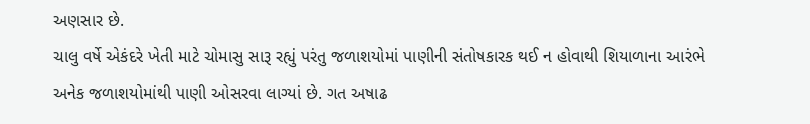અણસાર છે.
ચાલુ વર્ષે એકંદરે ખેતી માટે ચોમાસુ સારૂ રહ્યું પરંતુ જળાશયોમાં પાણીની સંતોષકારક થઈ ન હોવાથી શિયાળાના આરંભે અનેક જળાશયોમાંથી પાણી ઓસરવા લાગ્યાં છે. ગત અષાઢ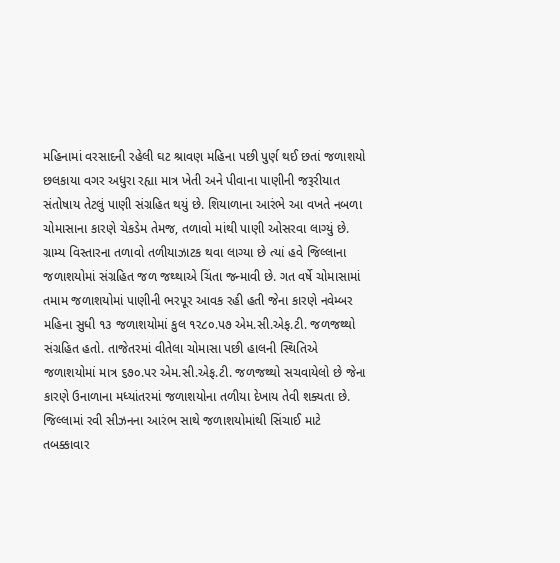મહિનામાં વરસાદની રહેલી ઘટ શ્રાવણ મહિના પછી પુર્ણ થઈ છતાં જળાશયો છલકાયા વગર અધુરા રહ્યા માત્ર ખેતી અને પીવાના પાણીની જરૂરીયાત સંતોષાય તેટલું પાણી સંગ્રહિત થયું છે. શિયાળાના આરંભે આ વખતે નબળા ચોમાસાના કારણે ચેકડેમ તેમજ, તળાવો માંથી પાણી ઓસરવા લાગ્યું છે. ગ્રામ્ય વિસ્તારના તળાવો તળીયાઝાટક થવા લાગ્યા છે ત્યાં હવે જિલ્લાના જળાશયોમાં સંગ્રહિત જળ જથ્થાએ ચિંતા જન્માવી છે. ગત વર્ષે ચોમાસામાં તમામ જળાશયોમાં પાણીની ભરપૂર આવક રહી હતી જેના કારણે નવેમ્બર મહિના સુધી ૧૩ જળાશયોમાં કુલ ૧ર૮૦.પ૭ એમ.સી.એફ.ટી. જળજથ્થો સંગ્રહિત હતો. તાજેતરમાં વીતેલા ચોમાસા પછી હાલની સ્થિતિએ જળાશયોમાં માત્ર ૬૭૦.પર એમ.સી.એફ.ટી. જળજથ્થો સચવાયેલો છે જેના કારણે ઉનાળાના મધ્યાંતરમાં જળાશયોના તળીયા દેખાય તેવી શક્યતા છે. જિલ્લામાં રવી સીઝનના આરંભ સાથે જળાશયોમાંથી સિંચાઈ માટે તબક્કાવાર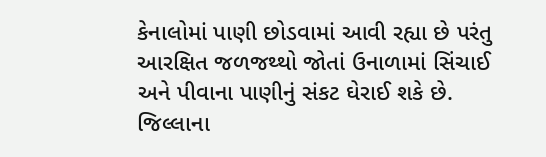કેનાલોમાં પાણી છોડવામાં આવી રહ્યા છે પરંતુ આરક્ષિત જળજથ્થો જોતાં ઉનાળામાં સિંચાઈ અને પીવાના પાણીનું સંકટ ઘેરાઈ શકે છે. જિલ્લાના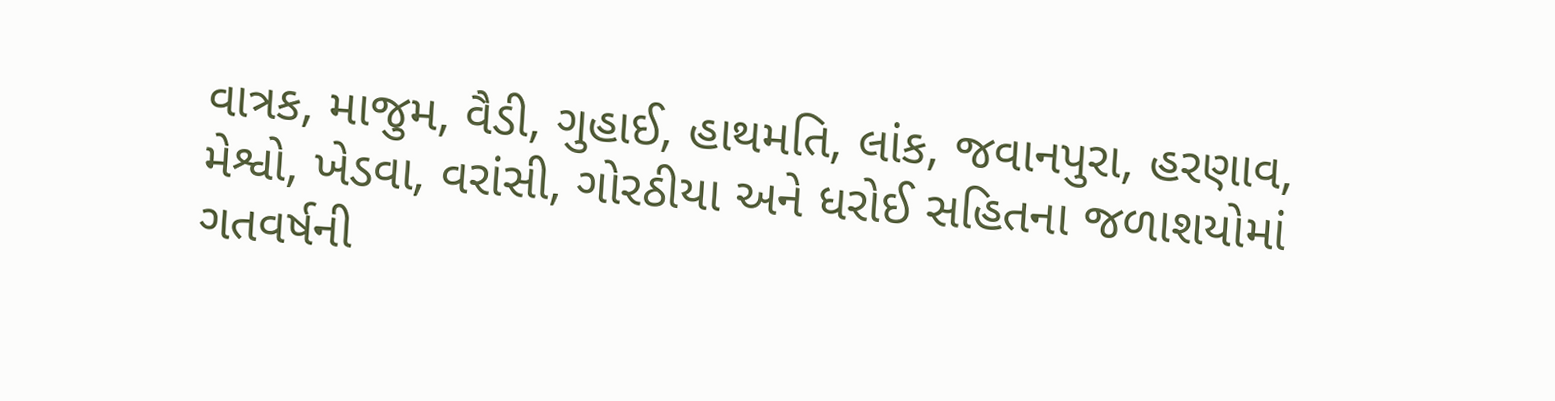વાત્રક, માજુમ, વૈડી, ગુહાઈ, હાથમતિ, લાંક, જવાનપુરા, હરણાવ, મેશ્વો, ખેડવા, વરાંસી, ગોરઠીયા અને ધરોઈ સહિતના જળાશયોમાં ગતવર્ષની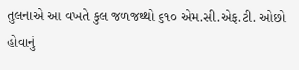તુલનાએ આ વખતે કુલ જળજથ્થો ૬૧૦ એમ.સી.એફ.ટી. ઓછો હોવાનું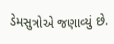ડેમસુત્રોએ જણાવ્યું છે.